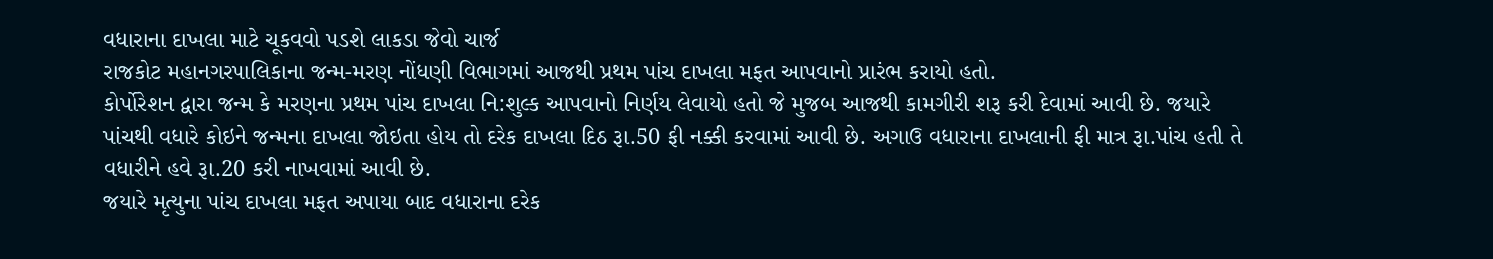વધારાના દાખલા માટે ચૂકવવો પડશે લાકડા જેવો ચાર્જ
રાજકોટ મહાનગરપાલિકાના જન્મ-મરણ નોંધણી વિભાગમાં આજથી પ્રથમ પાંચ દાખલા મફત આપવાનો પ્રારંભ કરાયો હતો.
કોર્પોરેશન દ્વારા જન્મ કે મરણના પ્રથમ પાંચ દાખલા નિ:શુલ્ક આપવાનો નિર્ણય લેવાયો હતો જે મુજબ આજથી કામગીરી શરૂ કરી દેવામાં આવી છે. જયારે પાંચથી વધારે કોઇને જન્મના દાખલા જોઇતા હોય તો દરેક દાખલા દિઠ રૂા.50 ફી નક્કી કરવામાં આવી છે. અગાઉ વધારાના દાખલાની ફી માત્ર રૂા.પાંચ હતી તે વધારીને હવે રૂા.20 કરી નાખવામાં આવી છે.
જયારે મૃત્યુના પાંચ દાખલા મફત અપાયા બાદ વધારાના દરેક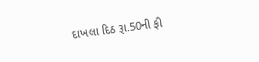દાખલા દિઠ રૂા.50ની ફી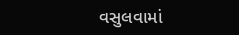વસુલવામાં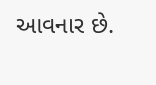આવનાર છે.